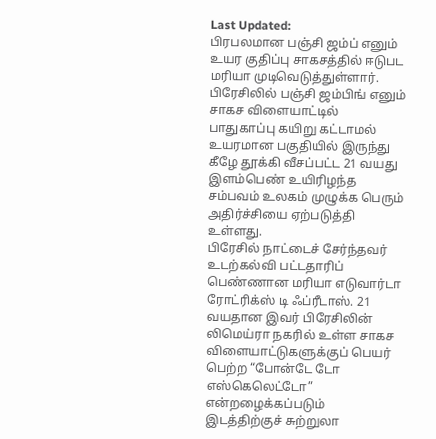Last Updated:
பிரபலமான பஞ்சி ஜம்ப் எனும் உயர குதிப்பு சாகசத்தில் ஈடுபட மரியா முடிவெடுத்துள்ளார்.
பிரேசிலில் பஞ்சி ஜம்பிங் எனும் சாகச விளையாட்டில் பாதுகாப்பு கயிறு கட்டாமல் உயரமான பகுதியில் இருந்து கீழே தூக்கி வீசப்பட்ட 21 வயது இளம்பெண் உயிரிழந்த சம்பவம் உலகம் முழுக்க பெரும் அதிர்ச்சியை ஏற்படுத்தி உள்ளது.
பிரேசில் நாட்டைச் சேர்ந்தவர் உடற்கல்வி பட்டதாரிப் பெண்ணான மரியா எடுவார்டா ரோட்ரிக்ஸ் டி ஃப்ரீடாஸ். 21 வயதான இவர் பிரேசிலின் லிமெய்ரா நகரில் உள்ள சாகச விளையாட்டுகளுக்குப் பெயர் பெற்ற “போன்டே டோ எஸ்கெலெட்டோ” என்றழைக்கப்படும் இடத்திற்குச் சுற்றுலா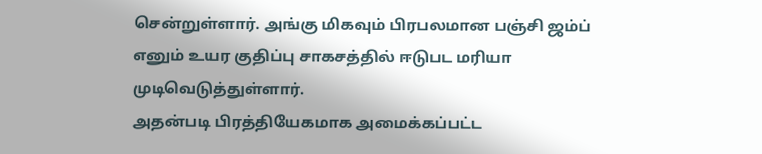சென்றுள்ளார். அங்கு மிகவும் பிரபலமான பஞ்சி ஜம்ப் எனும் உயர குதிப்பு சாகசத்தில் ஈடுபட மரியா முடிவெடுத்துள்ளார்.
அதன்படி பிரத்தியேகமாக அமைக்கப்பட்ட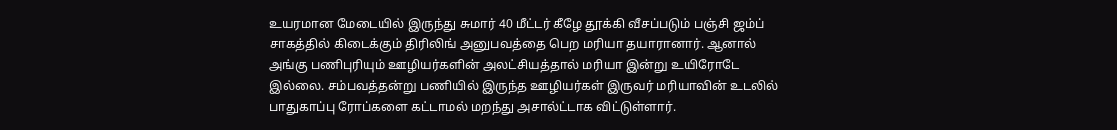உயரமான மேடையில் இருந்து சுமார் 40 மீட்டர் கீழே தூக்கி வீசப்படும் பஞ்சி ஜம்ப் சாகத்தில் கிடைக்கும் திரிலிங் அனுபவத்தை பெற மரியா தயாரானார். ஆனால் அங்கு பணிபுரியும் ஊழியர்களின் அலட்சியத்தால் மரியா இன்று உயிரோடே இல்லை. சம்பவத்தன்று பணியில் இருந்த ஊழியர்கள் இருவர் மரியாவின் உடலில் பாதுகாப்பு ரோப்களை கட்டாமல் மறந்து அசால்ட்டாக விட்டுள்ளார்.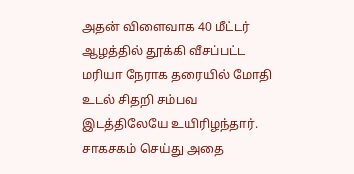அதன் விளைவாக 40 மீட்டர் ஆழத்தில் தூக்கி வீசப்பட்ட மரியா நேராக தரையில் மோதி உடல் சிதறி சம்பவ இடத்திலேயே உயிரிழந்தார். சாகசகம் செய்து அதை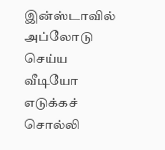இன்ஸ்டாவில் அப்லோடு செய்ய வீடியோ எடுக்கச் சொல்லி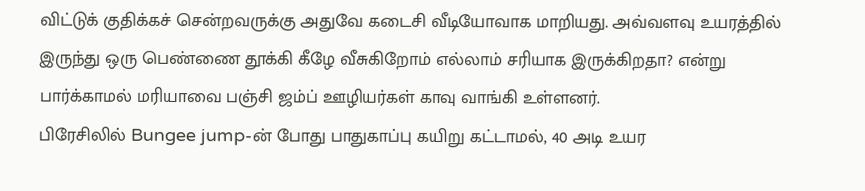விட்டுக் குதிக்கச் சென்றவருக்கு அதுவே கடைசி வீடியோவாக மாறியது. அவ்வளவு உயரத்தில் இருந்து ஒரு பெண்ணை தூக்கி கீழே வீசுகிறோம் எல்லாம் சரியாக இருக்கிறதா? என்று பார்க்காமல் மரியாவை பஞ்சி ஜம்ப் ஊழியர்கள் காவு வாங்கி உள்ளனர்.
பிரேசிலில் Bungee jump-ன் போது பாதுகாப்பு கயிறு கட்டாமல், 40 அடி உயர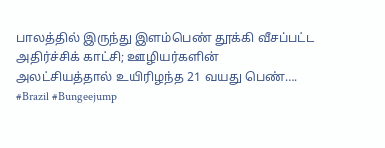பாலத்தில் இருந்து இளம்பெண் தூக்கி வீசப்பட்ட அதிர்ச்சிக் காட்சி; ஊழியர்களின் அலட்சியத்தால் உயிரிழந்த 21 வயது பெண்…. #Brazil #Bungeejump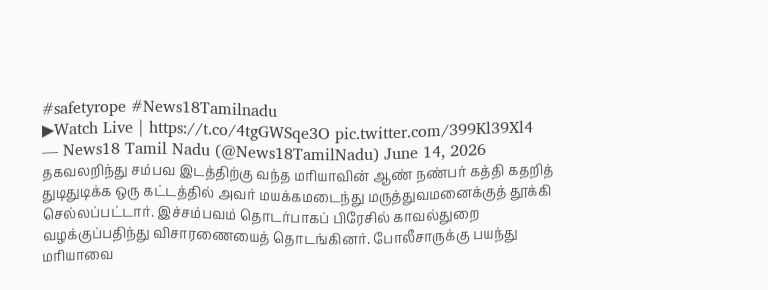#safetyrope #News18Tamilnadu
▶Watch Live | https://t.co/4tgGWSqe3O pic.twitter.com/399Kl39Xl4
— News18 Tamil Nadu (@News18TamilNadu) June 14, 2026
தகவலறிந்து சம்பவ இடத்திற்கு வந்த மரியாவின் ஆண் நண்பர் கத்தி கதறித் துடிதுடிக்க ஒரு கட்டத்தில் அவர் மயக்கமடைந்து மருத்துவமனைக்குத் தூக்கி செல்லப்பட்டார். இச்சம்பவம் தொடர்பாகப் பிரேசில் காவல்துறை வழக்குப்பதிந்து விசாரணையைத் தொடங்கினர். போலீசாருக்கு பயந்து மரியாவை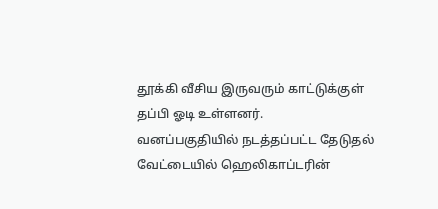தூக்கி வீசிய இருவரும் காட்டுக்குள் தப்பி ஓடி உள்ளனர்.
வனப்பகுதியில் நடத்தப்பட்ட தேடுதல் வேட்டையில் ஹெலிகாப்டரின்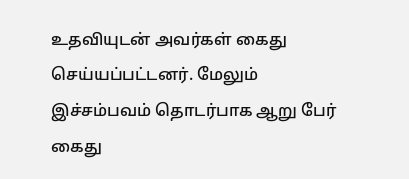உதவியுடன் அவர்கள் கைது செய்யப்பட்டனர். மேலும் இச்சம்பவம் தொடர்பாக ஆறு பேர் கைது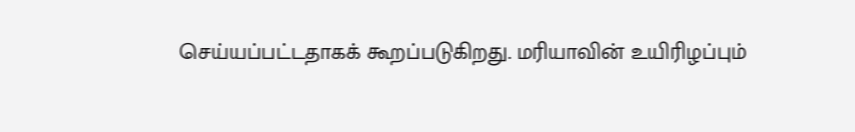செய்யப்பட்டதாகக் கூறப்படுகிறது. மரியாவின் உயிரிழப்பும்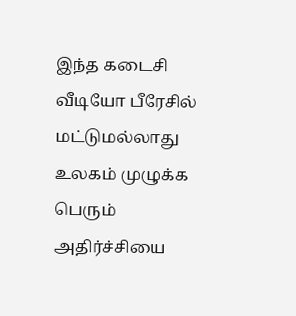இந்த கடைசி வீடியோ பீரேசில் மட்டுமல்லாது உலகம் முழுக்க பெரும் அதிர்ச்சியை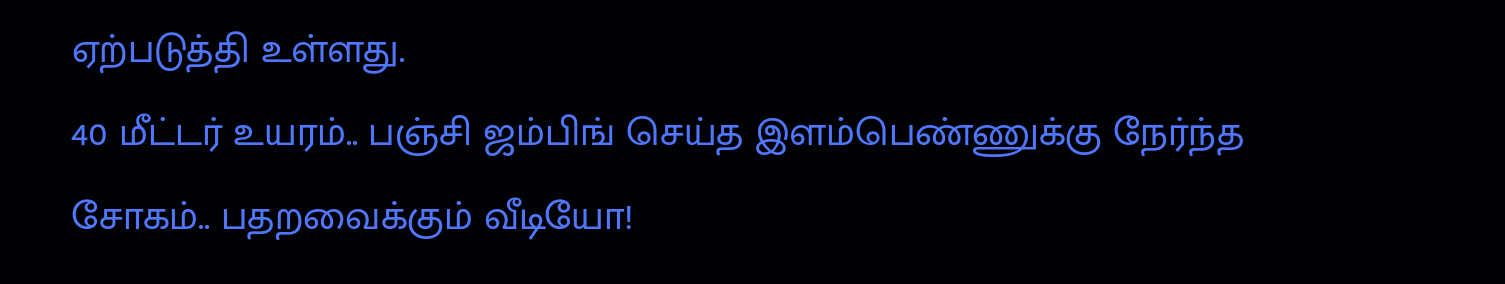ஏற்படுத்தி உள்ளது.
40 மீட்டர் உயரம்.. பஞ்சி ஜம்பிங் செய்த இளம்பெண்ணுக்கு நேர்ந்த சோகம்.. பதறவைக்கும் வீடியோ!